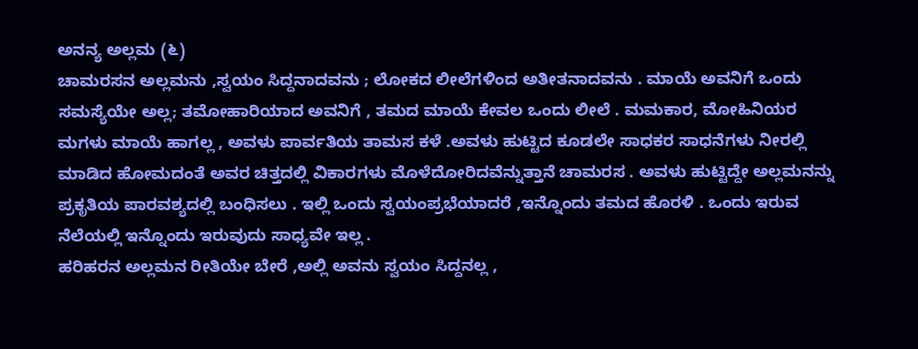ಅನನ್ಯ ಅಲ್ಲಮ (೬)
ಚಾಮರಸನ ಅಲ್ಲಮನು ,ಸ್ವಯಂ ಸಿದ್ದನಾದವನು ; ಲೋಕದ ಲೀಲೆಗಳಿಂದ ಅತೀತನಾದವನು . ಮಾಯೆ ಅವನಿಗೆ ಒಂದು ಸಮಸ್ಯೆಯೇ ಅಲ್ಲ; ತಮೋಹಾರಿಯಾದ ಅವನಿಗೆ , ತಮದ ಮಾಯೆ ಕೇವಲ ಒಂದು ಲೀಲೆ . ಮಮಕಾರ, ಮೋಹಿನಿಯರ ಮಗಳು ಮಾಯೆ ಹಾಗಲ್ಲ , ಅವಳು ಪಾರ್ವತಿಯ ತಾಮಸ ಕಳೆ .ಅವಳು ಹುಟ್ಟಿದ ಕೂಡಲೇ ಸಾಧಕರ ಸಾಧನೆಗಳು ನೀರಲ್ಲಿ ಮಾಡಿದ ಹೋಮದಂತೆ ಅವರ ಚಿತ್ತದಲ್ಲಿ ವಿಕಾರಗಳು ಮೊಳೆದೋರಿದವೆನ್ನುತ್ತಾನೆ ಚಾಮರಸ . ಅವಳು ಹುಟ್ಟಿದ್ದೇ ಅಲ್ಲಮನನ್ನು ಪ್ರಕೃತಿಯ ಪಾರವಶ್ಯದಲ್ಲಿ ಬಂಧಿಸಲು . ಇಲ್ಲಿ ಒಂದು ಸ್ವಯಂಪ್ರಭೆಯಾದರೆ ,ಇನ್ನೊಂದು ತಮದ ಹೊರಳಿ . ಒಂದು ಇರುವ ನೆಲೆಯಲ್ಲಿ ಇನ್ನೊಂದು ಇರುವುದು ಸಾಧ್ಯವೇ ಇಲ್ಲ .
ಹರಿಹರನ ಅಲ್ಲಮನ ರೀತಿಯೇ ಬೇರೆ ,ಅಲ್ಲಿ ಅವನು ಸ್ವಯಂ ಸಿದ್ದನಲ್ಲ ,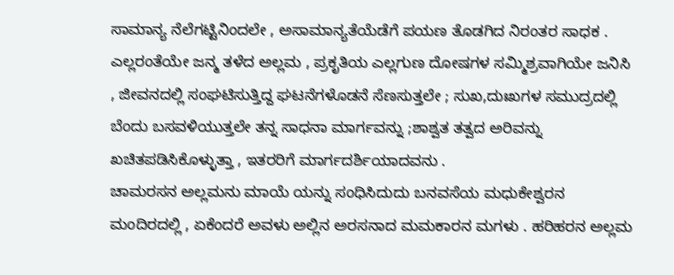ಸಾಮಾನ್ಯ ನೆಲೆಗಟ್ಟಿನಿಂದಲೇ , ಅಸಾಮಾನ್ಯತೆಯೆಡೆಗೆ ಪಯಣ ತೊಡಗಿದ ನಿರಂತರ ಸಾಧಕ . ಎಲ್ಲರಂತೆಯೇ ಜನ್ಮ ತಳೆದ ಅಲ್ಲಮ , ಪ್ರಕೃತಿಯ ಎಲ್ಲಗುಣ ದೋಷಗಳ ಸಮ್ಮಿಶ್ರವಾಗಿಯೇ ಜನಿಸಿ , ಜೀವನದಲ್ಲಿ ಸಂಘಟಿಸುತ್ತಿದ್ದ ಘಟನೆಗಳೊಡನೆ ಸೆಣಸುತ್ತಲೇ ; ಸುಖ,ದುಃಖಗಳ ಸಮುದ್ರದಲ್ಲಿ ಬೆಂದು ಬಸವಳಿಯುತ್ತಲೇ ತನ್ನ ಸಾಧನಾ ಮಾರ್ಗವನ್ನು ;ಶಾಶ್ವತ ತತ್ವದ ಅರಿವನ್ನು ಖಚಿತಪಡಿಸಿಕೊಳ್ಳುತ್ತಾ , ಇತರರಿಗೆ ಮಾರ್ಗದರ್ಶಿಯಾದವನು .
ಚಾಮರಸನ ಅಲ್ಲಮನು ಮಾಯೆ ಯನ್ನು ಸಂಧಿಸಿದುದು ಬನವಸೆಯ ಮಧುಕೇಶ್ವರನ ಮಂದಿರದಲ್ಲಿ , ಏಕೆಂದರೆ ಅವಳು ಅಲ್ಲಿನ ಅರಸನಾದ ಮಮಕಾರನ ಮಗಳು . ಹರಿಹರನ ಅಲ್ಲಮ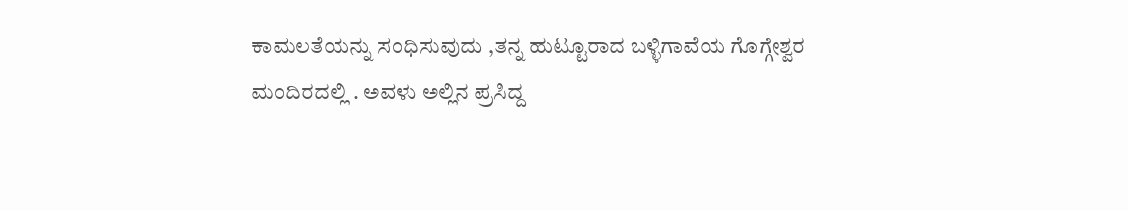ಕಾಮಲತೆಯನ್ನು ಸಂಧಿಸುವುದು ,ತನ್ನ ಹುಟ್ಟೂರಾದ ಬಳ್ಳಿಗಾವೆಯ ಗೊಗ್ಗೇಶ್ವರ ಮಂದಿರದಲ್ಲಿ . ಅವಳು ಅಲ್ಲಿನ ಪ್ರಸಿದ್ದ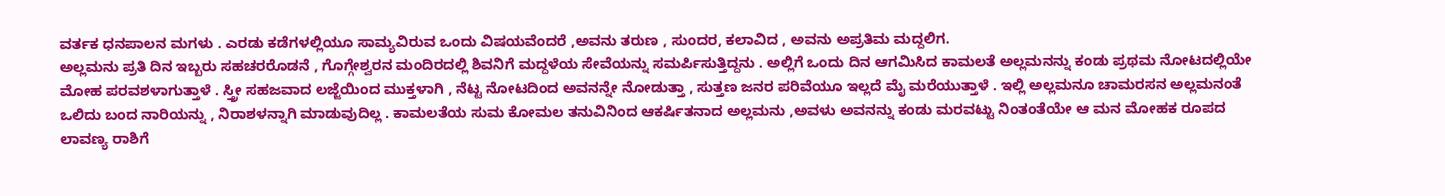ವರ್ತಕ ಧನಪಾಲನ ಮಗಳು . ಎರಡು ಕಡೆಗಳಲ್ಲಿಯೂ ಸಾಮ್ಯವಿರುವ ಒಂದು ವಿಷಯವೆಂದರೆ ,ಅವನು ತರುಣ , ಸುಂದರ, ಕಲಾವಿದ , ಅವನು ಅಪ್ರತಿಮ ಮದ್ದಲಿಗ.
ಅಲ್ಲಮನು ಪ್ರತಿ ದಿನ ಇಬ್ಬರು ಸಹಚರರೊಡನೆ , ಗೊಗ್ಗೇಶ್ವರನ ಮಂದಿರದಲ್ಲಿ ಶಿವನಿಗೆ ಮದ್ದಳೆಯ ಸೇವೆಯನ್ನು ಸಮರ್ಪಿಸುತ್ತಿದ್ದನು . ಅಲ್ಲಿಗೆ ಒಂದು ದಿನ ಆಗಮಿಸಿದ ಕಾಮಲತೆ ಅಲ್ಲಮನನ್ನು ಕಂಡು ಪ್ರಥಮ ನೋಟದಲ್ಲಿಯೇ ಮೋಹ ಪರವಶಳಾಗುತ್ತಾಳೆ . ಸ್ತ್ರೀ ಸಹಜವಾದ ಲಜ್ಜೆಯಿಂದ ಮುಕ್ತಳಾಗಿ , ನೆಟ್ಟ ನೋಟದಿಂದ ಅವನನ್ನೇ ನೋಡುತ್ತಾ , ಸುತ್ತಣ ಜನರ ಪರಿವೆಯೂ ಇಲ್ಲದೆ ಮೈ ಮರೆಯುತ್ತಾಳೆ . ಇಲ್ಲಿ ಅಲ್ಲಮನೂ ಚಾಮರಸನ ಅಲ್ಲಮನಂತೆ ಒಲಿದು ಬಂದ ನಾರಿಯನ್ನು , ನಿರಾಶಳನ್ನಾಗಿ ಮಾಡುವುದಿಲ್ಲ . ಕಾಮಲತೆಯ ಸುಮ ಕೋಮಲ ತನುವಿನಿಂದ ಆಕರ್ಷಿತನಾದ ಅಲ್ಲಮನು ,ಅವಳು ಅವನನ್ನು ಕಂಡು ಮರವಟ್ಟು ನಿಂತಂತೆಯೇ ಆ ಮನ ಮೋಹಕ ರೂಪದ ಲಾವಣ್ಯ ರಾಶಿಗೆ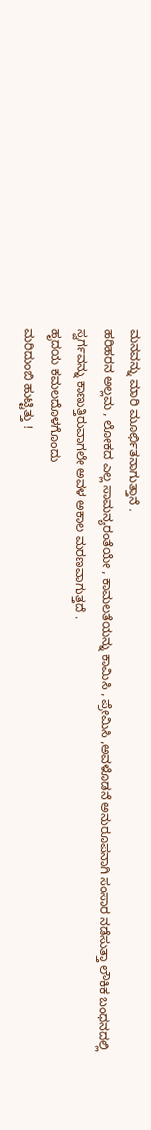ಮನವನ್ನು ಮಾರಿ ಮೂರ್ಛಿತನಾಗುತ್ತಾನೆ .
ಹರಿಹರನ ಅಲ್ಲಮ , ಲೋಕದ ಎಲ್ಲ ಸಾಮನ್ಯರಂತೆಯೇ , ಕಾಮಲತೆಯನ್ನು ಕಾಮಿಸಿ , ಪ್ರೇಮಿಸಿ ,ಅವಳೊಡನೆ ಅನುರೂಪನಾಗಿ ಸಂಸಾರ ನಡೆಸುತ್ತಾ ಲೌಕಿಕ ಬಂಧನದಲ್ಲಿ ಸ್ವರ್ಗವನ್ನು ಕಾಣುತ್ತಿರುವಾಗಲೇ ಅವಳ ಅಕಾಲ ಮರಣವಾಗುತ್ತದೆ .
ಹೃದಯ ಕಮಲದೊಳಗೊಂದು
ಮರಿದುಂಬಿ ಹುಟ್ಟಿತ್ತು !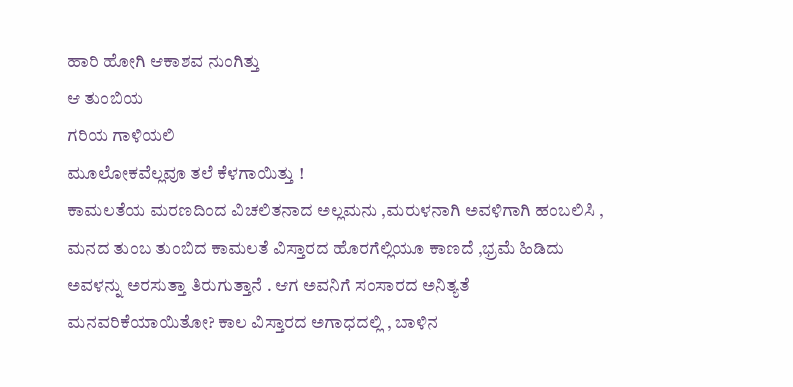ಹಾರಿ ಹೋಗಿ ಆಕಾಶವ ನುಂಗಿತ್ತು
ಆ ತುಂಬಿಯ
ಗರಿಯ ಗಾಳಿಯಲಿ
ಮೂಲೋಕವೆಲ್ಲವೂ ತಲೆ ಕೆಳಗಾಯಿತ್ತು !
ಕಾಮಲತೆಯ ಮರಣದಿಂದ ವಿಚಲಿತನಾದ ಅಲ್ಲಮನು ,ಮರುಳನಾಗಿ ಅವಳಿಗಾಗಿ ಹಂಬಲಿಸಿ , ಮನದ ತುಂಬ ತುಂಬಿದ ಕಾಮಲತೆ ವಿಸ್ತಾರದ ಹೊರಗೆಲ್ಲಿಯೂ ಕಾಣದೆ ,ಭ್ರಮೆ ಹಿಡಿದು ಅವಳನ್ನು ಅರಸುತ್ತಾ ತಿರುಗುತ್ತಾನೆ . ಆಗ ಅವನಿಗೆ ಸಂಸಾರದ ಅನಿತ್ಯತೆ ಮನವರಿಕೆಯಾಯಿತೋ? ಕಾಲ ವಿಸ್ತಾರದ ಅಗಾಧದಲ್ಲಿ , ಬಾಳಿನ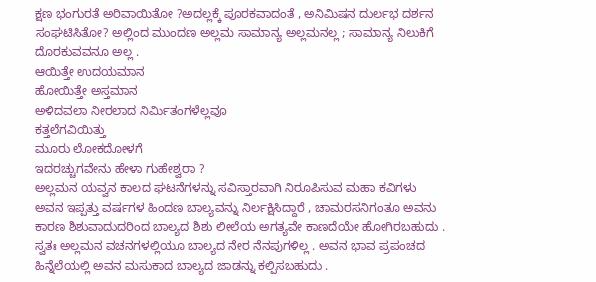ಕ್ಷಣ ಭಂಗುರತೆ ಅರಿವಾಯಿತೋ ?ಅದಲ್ಲಕ್ಕೆ ಪೂರಕವಾದಂತೆ , ಅನಿಮಿಷನ ದುರ್ಲಭ ದರ್ಶನ ಸಂಘಟಿಸಿತೋ? ಅಲ್ಲಿಂದ ಮುಂದಣ ಅಲ್ಲಮ ಸಾಮಾನ್ಯ ಅಲ್ಲಮನಲ್ಲ ; ಸಾಮಾನ್ಯ ನಿಲುಕಿಗೆ ದೊರಕುವವನೂ ಅಲ್ಲ .
ಆಯಿತ್ತೇ ಉದಯಮಾನ
ಹೋಯಿತ್ತೇ ಅಸ್ತಮಾನ
ಅಳಿದವಲಾ ನೀರಲಾದ ನಿರ್ಮಿತಂಗಳೆಲ್ಲವೂ
ಕತ್ತಲೆಗವಿಯಿತ್ತು
ಮೂರು ಲೋಕದೋಳಗೆ
ಇದರಚ್ಚುಗವೇನು ಹೇಳಾ ಗುಹೇಶ್ವರಾ ?
ಅಲ್ಲಮನ ಯವ್ವನ ಕಾಲದ ಘಟನೆಗಳನ್ನು ಸವಿಸ್ತಾರವಾಗಿ ನಿರೂಪಿಸುವ ಮಹಾ ಕವಿಗಳು ಅವನ ಇಪ್ಪತ್ತು ವರ್ಷಗಳ ಹಿಂದಣ ಬಾಲ್ಯವನ್ನು ನಿರ್ಲಕ್ಷಿಸಿದ್ದಾರೆ , ಚಾಮರಸನಿಗಂತೂ ಅವನು ಕಾರಣ ಶಿಶುವಾದುದರಿಂದ ಬಾಲ್ಯದ ಶಿಶು ಲೀಲೆಯ ಅಗತ್ಯವೇ ಕಾಣದೆಯೇ ಹೋಗಿರಬಹುದು . ಸ್ವತಃ ಅಲ್ಲಮನ ವಚನಗಳಲ್ಲಿಯೂ ಬಾಲ್ಯದ ನೇರ ನೆನಪುಗಳಿಲ್ಲ . ಅವನ ಭಾವ ಪ್ರಪಂಚದ ಹಿನ್ನೆಲೆಯಲ್ಲಿ ಅವನ ಮಸುಕಾದ ಬಾಲ್ಯದ ಜಾಡನ್ನು ಕಲ್ಪಿಸಬಹುದು .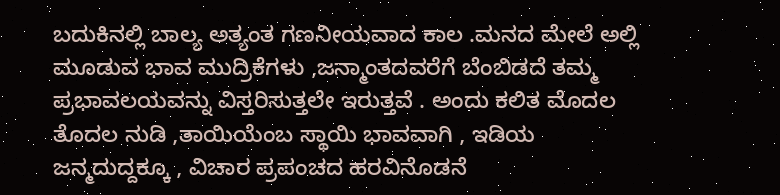ಬದುಕಿನಲ್ಲಿ ಬಾಲ್ಯ ಅತ್ಯಂತ ಗಣನೀಯವಾದ ಕಾಲ .ಮನದ ಮೇಲೆ ಅಲ್ಲಿ ಮೂಡುವ ಭಾವ ಮುದ್ರಿಕೆಗಳು ,ಜನ್ಮಾಂತದವರೆಗೆ ಬೆಂಬಿಡದೆ ತಮ್ಮ ಪ್ರಭಾವಲಯವನ್ನು ವಿಸ್ತರಿಸುತ್ತಲೇ ಇರುತ್ತವೆ . ಅಂದು ಕಲಿತ ಮೊದಲ ತೊದಲ ನುಡಿ ,ತಾಯಿಯೆಂಬ ಸ್ಥಾಯಿ ಭಾವವಾಗಿ , ಇಡಿಯ ಜನ್ಮದುದ್ದಕ್ಕೂ , ವಿಚಾರ ಪ್ರಪಂಚದ ಹರವಿನೊಡನೆ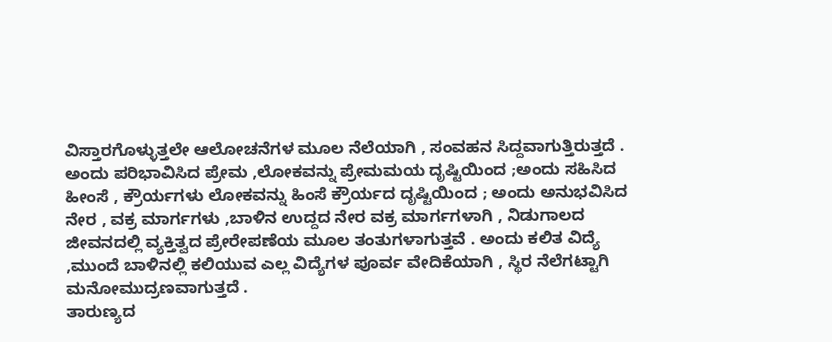ವಿಸ್ತಾರಗೊಳ್ಳುತ್ತಲೇ ಆಲೋಚನೆಗಳ ಮೂಲ ನೆಲೆಯಾಗಿ , ಸಂವಹನ ಸಿದ್ದವಾಗುತ್ತಿರುತ್ತದೆ .
ಅಂದು ಪರಿಭಾವಿಸಿದ ಪ್ರೇಮ ,ಲೋಕವನ್ನು ಪ್ರೇಮಮಯ ದೃಷ್ಟಿಯಿಂದ ;ಅಂದು ಸಹಿಸಿದ ಹೀಂಸೆ , ಕ್ರೌರ್ಯಗಳು ಲೋಕವನ್ನು ಹಿಂಸೆ ಕ್ರೌರ್ಯದ ದೃಷ್ಟಿಯಿಂದ ; ಅಂದು ಅನುಭವಿಸಿದ ನೇರ , ವಕ್ರ ಮಾರ್ಗಗಳು ,ಬಾಳಿನ ಉದ್ದದ ನೇರ ವಕ್ರ ಮಾರ್ಗಗಳಾಗಿ , ನಿಡುಗಾಲದ ಜೀವನದಲ್ಲಿ ವ್ಯಕ್ತಿತ್ವದ ಪ್ರೇರೇಪಣೆಯ ಮೂಲ ತಂತುಗಳಾಗುತ್ತವೆ . ಅಂದು ಕಲಿತ ವಿದ್ಯೆ ,ಮುಂದೆ ಬಾಳಿನಲ್ಲಿ ಕಲಿಯುವ ಎಲ್ಲ ವಿದ್ಯೆಗಳ ಪೂರ್ವ ವೇದಿಕೆಯಾಗಿ , ಸ್ಥಿರ ನೆಲೆಗಟ್ಟಾಗಿ ಮನೋಮುದ್ರಣವಾಗುತ್ತದೆ .
ತಾರುಣ್ಯದ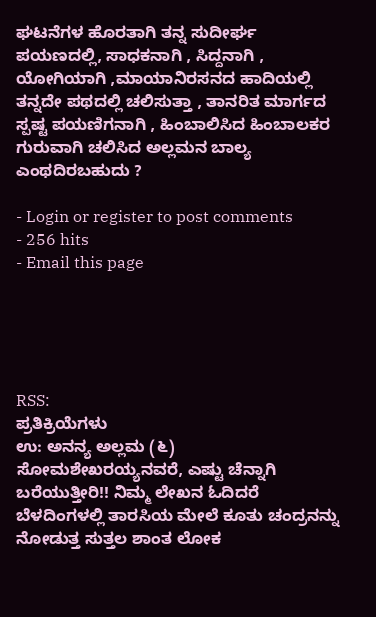ಘಟನೆಗಳ ಹೊರತಾಗಿ ತನ್ನ ಸುದೀರ್ಘ ಪಯಣದಲ್ಲಿ, ಸಾಧಕನಾಗಿ , ಸಿದ್ದನಾಗಿ , ಯೋಗಿಯಾಗಿ ,ಮಾಯಾನಿರಸನದ ಹಾದಿಯಲ್ಲಿ ತನ್ನದೇ ಪಥದಲ್ಲಿ ಚಲಿಸುತ್ತಾ , ತಾನರಿತ ಮಾರ್ಗದ ಸ್ಪಷ್ಟ ಪಯಣಿಗನಾಗಿ , ಹಿಂಬಾಲಿಸಿದ ಹಿಂಬಾಲಕರ ಗುರುವಾಗಿ ಚಲಿಸಿದ ಅಲ್ಲಮನ ಬಾಲ್ಯ ಎಂಥದಿರಬಹುದು ?

- Login or register to post comments
- 256 hits
- Email this page





RSS:
ಪ್ರತಿಕ್ರಿಯೆಗಳು
ಉ: ಅನನ್ಯ ಅಲ್ಲಮ (೬)
ಸೋಮಶೇಖರಯ್ಯನವರೆ, ಎಷ್ಟು ಚೆನ್ನಾಗಿ ಬರೆಯುತ್ತೀರಿ!! ನಿಮ್ಮ ಲೇಖನ ಓದಿದರೆ ಬೆಳದಿಂಗಳಲ್ಲಿ ತಾರಸಿಯ ಮೇಲೆ ಕೂತು ಚಂದ್ರನನ್ನು ನೋಡುತ್ತ ಸುತ್ತಲ ಶಾಂತ ಲೋಕ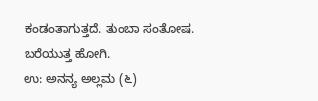ಕಂಡಂತಾಗುತ್ತದೆ. ತುಂಬಾ ಸಂತೋಷ. ಬರೆಯುತ್ತ ಹೋಗಿ.
ಉ: ಅನನ್ಯ ಅಲ್ಲಮ (೬)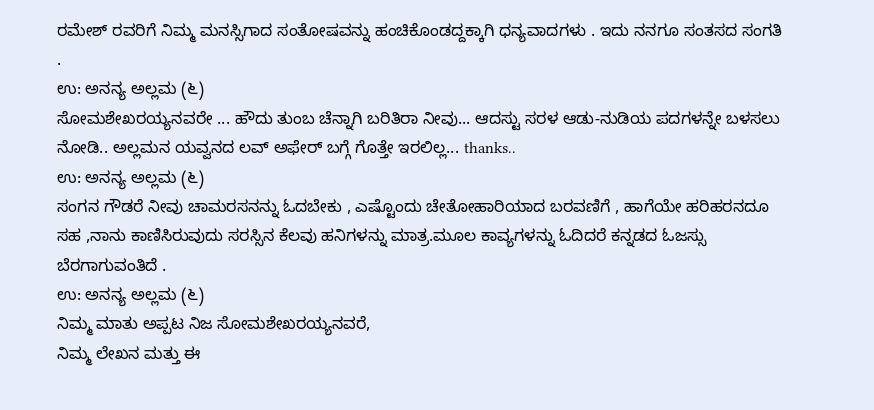ರಮೇಶ್ ರವರಿಗೆ ನಿಮ್ಮ ಮನಸ್ಸಿಗಾದ ಸಂತೋಷವನ್ನು ಹಂಚಿಕೊಂಡದ್ದಕ್ಕಾಗಿ ಧನ್ಯವಾದಗಳು . ಇದು ನನಗೂ ಸಂತಸದ ಸಂಗತಿ .
ಉ: ಅನನ್ಯ ಅಲ್ಲಮ (೬)
ಸೋಮಶೇಖರಯ್ಯನವರೇ ... ಹೌದು ತುಂಬ ಚೆನ್ನಾಗಿ ಬರಿತಿರಾ ನೀವು... ಆದಸ್ಟು ಸರಳ ಆಡು-ನುಡಿಯ ಪದಗಳನ್ನೇ ಬಳಸಲು ನೋಡಿ.. ಅಲ್ಲಮನ ಯವ್ವನದ ಲವ್ ಅಫೇರ್ ಬಗ್ಗೆ ಗೊತ್ತೇ ಇರಲಿಲ್ಲ... thanks..
ಉ: ಅನನ್ಯ ಅಲ್ಲಮ (೬)
ಸಂಗನ ಗೌಡರೆ ನೀವು ಚಾಮರಸನನ್ನು ಓದಬೇಕು , ಎಷ್ಟೊಂದು ಚೇತೋಹಾರಿಯಾದ ಬರವಣಿಗೆ , ಹಾಗೆಯೇ ಹರಿಹರನದೂ ಸಹ ,ನಾನು ಕಾಣಿಸಿರುವುದು ಸರಸ್ಸಿನ ಕೆಲವು ಹನಿಗಳನ್ನು ಮಾತ್ರ.ಮೂಲ ಕಾವ್ಯಗಳನ್ನು ಓದಿದರೆ ಕನ್ನಡದ ಓಜಸ್ಸು ಬೆರಗಾಗುವಂತಿದೆ .
ಉ: ಅನನ್ಯ ಅಲ್ಲಮ (೬)
ನಿಮ್ಮ ಮಾತು ಅಪ್ಪಟ ನಿಜ ಸೋಮಶೇಖರಯ್ಯನವರೆ,
ನಿಮ್ಮ ಲೇಖನ ಮತ್ತು ಈ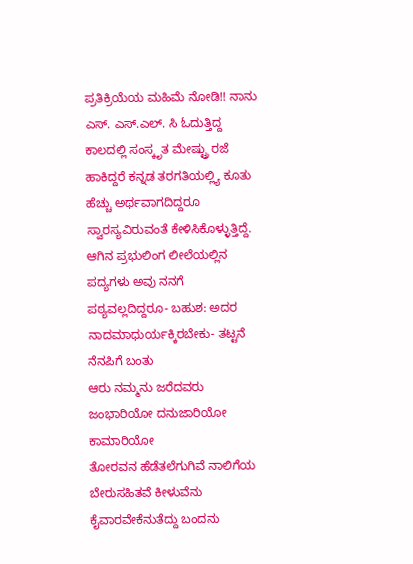ಪ್ರತಿಕ್ರಿಯೆಯ ಮಹಿಮೆ ನೋಡಿ!! ನಾನು ಎಸ್. ಎಸ್.ಎಲ್. ಸಿ ಓದುತ್ತಿದ್ದ ಕಾಲದಲ್ಲಿ ಸಂಸ್ಕೃತ ಮೇಷ್ಟ್ರು ರಜೆ ಹಾಕಿದ್ದರೆ ಕನ್ನಡ ತರಗತಿಯಲ್ಲ್ಯಿ ಕೂತು ಹೆಚ್ಚು ಅರ್ಥವಾಗದಿದ್ದರೂ ಸ್ವಾರಸ್ಯವಿರುವಂತೆ ಕೇಳಿಸಿಕೊಳ್ಳುತ್ತಿದ್ದೆ. ಆಗಿನ ಪ್ರಭುಲಿಂಗ ಲೀಲೆಯಲ್ಲಿನ ಪದ್ಯಗಳು ಅವು ನನಗೆ ಪಠ್ಯವಲ್ಲದಿದ್ದರೂ- ಬಹುಶ: ಅದರ ನಾದಮಾಧುರ್ಯಕ್ಕಿರಬೇಕು- ತಟ್ಟನೆ ನೆನಪಿಗೆ ಬಂತು
ಆರು ನಮ್ಮನು ಜರೆದವರು ಜಂಭಾರಿಯೋ ದನುಜಾರಿಯೋ ಕಾಮಾರಿಯೋ
ತೋರವನ ಹೆಡೆತಲೆಗುಗಿವೆ ನಾಲಿಗೆಯ ಬೇರುಸಹಿತವೆ ಕೀಳುವೆನು
ಕೈವಾರವೇಕೆನುತೆದ್ದು ಬಂದನು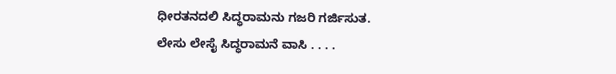ಧೀರತನದಲಿ ಸಿದ್ಧರಾಮನು ಗಜರಿ ಗರ್ಜಿಸುತ.
ಲೇಸು ಲೇಸೈ ಸಿದ್ಧರಾಮನೆ ವಾಸಿ . . . .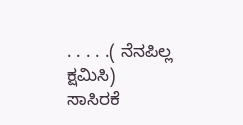. . . . .( ನೆನಪಿಲ್ಲ ಕ್ಷಮಿಸಿ)
ಸಾಸಿರಕೆ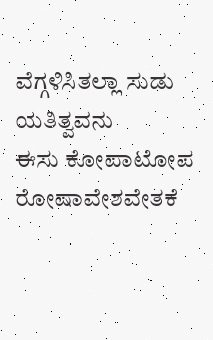ವೆಗ್ಗಳಿಸಿತಲ್ಲಾ ಸುಡು ಯತಿತ್ವವನು
ಈಸು ಕೋಪಾಟೋಪ ರೋಷಾವೇಶವೇತಕೆ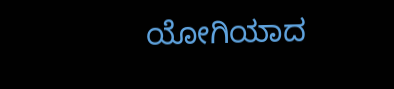ಯೋಗಿಯಾದ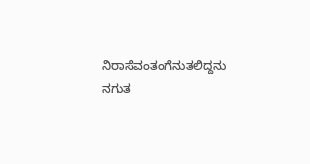ನಿರಾಸೆವಂತಂಗೆನುತಲಿದ್ದನು ನಗುತ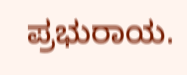ಪ್ರಭುರಾಯ.